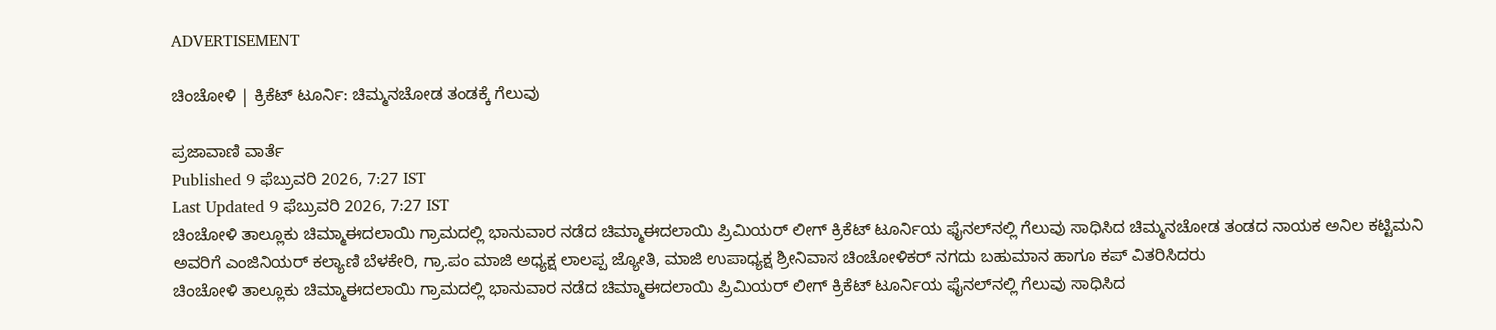ADVERTISEMENT

ಚಿಂಚೋಳಿ | ಕ್ರಿಕೆಟ್ ಟೂರ್ನಿ: ಚಿಮ್ಮನಚೋಡ ತಂಡಕ್ಕೆ ಗೆಲುವು

ಪ್ರಜಾವಾಣಿ ವಾರ್ತೆ
Published 9 ಫೆಬ್ರುವರಿ 2026, 7:27 IST
Last Updated 9 ಫೆಬ್ರುವರಿ 2026, 7:27 IST
ಚಿಂಚೋಳಿ ತಾಲ್ಲೂಕು ಚಿಮ್ಮಾಈದಲಾಯಿ ಗ್ರಾಮದಲ್ಲಿ ಭಾನುವಾರ ನಡೆದ ಚಿಮ್ಮಾಈದಲಾಯಿ ಪ್ರಿಮಿಯರ್ ಲೀಗ್ ಕ್ರಿಕೆಟ್ ಟೂರ್ನಿಯ ಫೈನಲ್‌ನಲ್ಲಿ ಗೆಲುವು ಸಾಧಿಸಿದ ಚಿಮ್ಮನಚೋಡ ತಂಡದ ನಾಯಕ ಅನಿಲ ಕಟ್ಟಿಮನಿ ಅವರಿಗೆ ಎಂಜಿನಿಯರ್ ಕಲ್ಯಾಣಿ ಬೆಳಕೇರಿ, ಗ್ರಾ.ಪಂ ಮಾಜಿ ಅಧ್ಯಕ್ಷ ಲಾಲಪ್ಪ ಜ್ಯೋತಿ, ಮಾಜಿ ಉಪಾಧ್ಯಕ್ಷ ಶ್ರೀನಿವಾಸ ಚಿಂಚೋಳಿಕರ್ ನಗದು ಬಹುಮಾನ ಹಾಗೂ ಕಪ್ ವಿತರಿಸಿದರು
ಚಿಂಚೋಳಿ ತಾಲ್ಲೂಕು ಚಿಮ್ಮಾಈದಲಾಯಿ ಗ್ರಾಮದಲ್ಲಿ ಭಾನುವಾರ ನಡೆದ ಚಿಮ್ಮಾಈದಲಾಯಿ ಪ್ರಿಮಿಯರ್ ಲೀಗ್ ಕ್ರಿಕೆಟ್ ಟೂರ್ನಿಯ ಫೈನಲ್‌ನಲ್ಲಿ ಗೆಲುವು ಸಾಧಿಸಿದ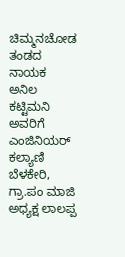ಚಿಮ್ಮನಚೋಡ ತಂಡದ ನಾಯಕ ಅನಿಲ ಕಟ್ಟಿಮನಿ ಅವರಿಗೆ ಎಂಜಿನಿಯರ್ ಕಲ್ಯಾಣಿ ಬೆಳಕೇರಿ, ಗ್ರಾ.ಪಂ ಮಾಜಿ ಅಧ್ಯಕ್ಷ ಲಾಲಪ್ಪ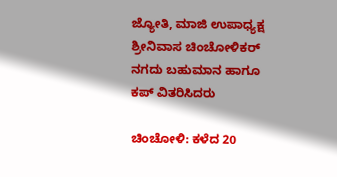ಜ್ಯೋತಿ, ಮಾಜಿ ಉಪಾಧ್ಯಕ್ಷ ಶ್ರೀನಿವಾಸ ಚಿಂಚೋಳಿಕರ್ ನಗದು ಬಹುಮಾನ ಹಾಗೂ ಕಪ್ ವಿತರಿಸಿದರು

ಚಿಂಚೋಳಿ: ಕಳೆದ 20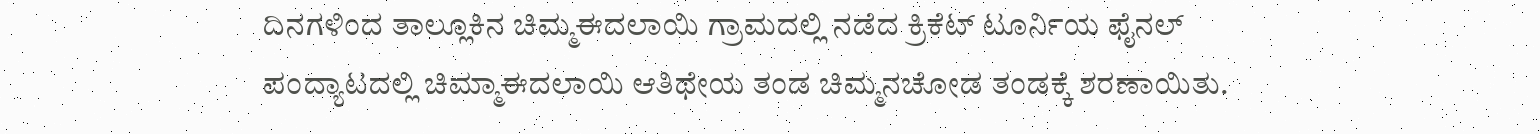ದಿನಗಳಿಂದ ತಾಲ್ಲೂಕಿನ ಚಿಮ್ಮಈದಲಾಯಿ ಗ್ರಾಮದಲ್ಲಿ ನಡೆದ ಕ್ರಿಕೆಟ್ ಟೂರ್ನಿಯ ಫೈನಲ್ ಪಂದ್ಯಾಟದಲ್ಲಿ ಚಿಮ್ಮಾಈದಲಾಯಿ ಆತಿಥೇಯ ತಂಡ ಚಿಮ್ಮನಚೋಡ ತಂಡಕ್ಕೆ ಶರಣಾಯಿತು.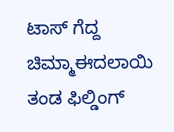ಟಾಸ್ ಗೆದ್ದ ಚಿಮ್ಮಾಈದಲಾಯಿ ತಂಡ ಫಿಲ್ಡಿಂಗ್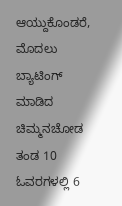ಆಯ್ದುಕೊಂಡರೆ, ಮೊದಲು ಬ್ಯಾಟಿಂಗ್ ಮಾಡಿದ ಚಿಮ್ಮನಚೋಡ ತಂಡ 10 ಓವರಗಳಲ್ಲಿ 6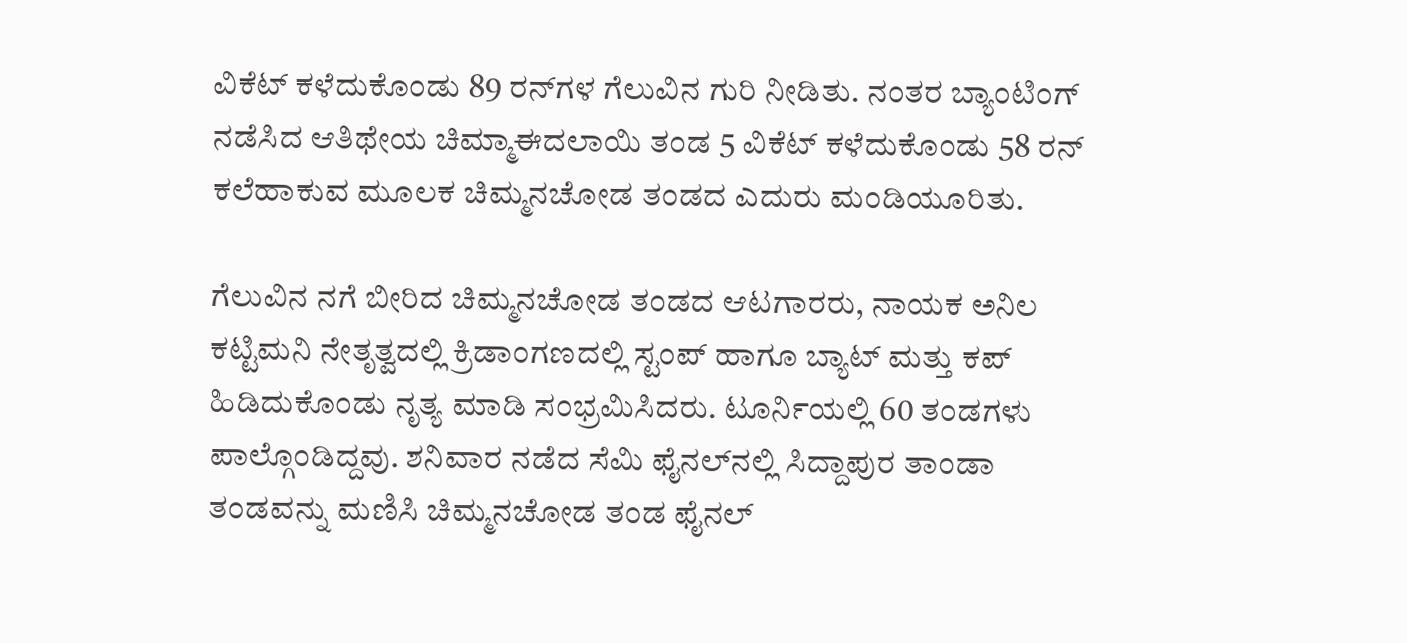ವಿಕೆಟ್ ಕಳೆದುಕೊಂಡು 89 ರನ್‌ಗಳ ಗೆಲುವಿನ ಗುರಿ ನೀಡಿತು. ನಂತರ ಬ್ಯಾಂಟಿಂಗ್ ನಡೆಸಿದ ಆತಿಥೇಯ ಚಿಮ್ಮಾಈದಲಾಯಿ ತಂಡ 5 ವಿಕೆಟ್ ಕಳೆದುಕೊಂಡು 58 ರನ್ ಕಲೆಹಾಕುವ ಮೂಲಕ ಚಿಮ್ಮನಚೋಡ ತಂಡದ ಎದುರು ಮಂಡಿಯೂರಿತು.

ಗೆಲುವಿನ ನಗೆ ಬೀರಿದ ಚಿಮ್ಮನಚೋಡ ತಂಡದ ಆಟಗಾರರು, ನಾಯಕ ಅನಿಲ ಕಟ್ಟಿಮನಿ ನೇತೃತ್ವದಲ್ಲಿ ಕ್ರಿಡಾಂಗಣದಲ್ಲಿ ಸ್ಟಂಪ್ ಹಾಗೂ ಬ್ಯಾಟ್ ಮತ್ತು ಕಪ್ ಹಿಡಿದುಕೊಂಡು ನೃತ್ಯ ಮಾಡಿ ಸಂಭ್ರಮಿಸಿದರು. ಟೂರ್ನಿಯಲ್ಲಿ 60 ತಂಡಗಳು ಪಾಲ್ಗೊಂಡಿದ್ದವು. ಶನಿವಾರ ನಡೆದ ಸೆಮಿ ಫೈನಲ್‌ನಲ್ಲಿ ಸಿದ್ದಾಪುರ ತಾಂಡಾ ತಂಡವನ್ನು ಮಣಿಸಿ ಚಿಮ್ಮನಚೋಡ ತಂಡ ಫೈನಲ್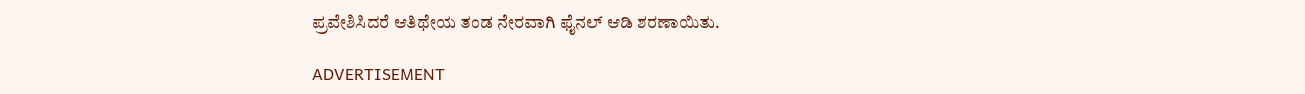ಪ್ರವೇಶಿಸಿದರೆ ಆತಿಥೇಯ ತಂಡ ನೇರವಾಗಿ ಫೈನಲ್ ಆಡಿ ಶರಣಾಯಿತು.

ADVERTISEMENT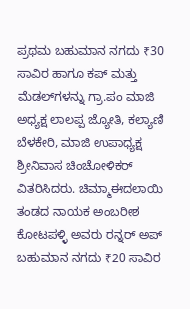ಪ್ರಥಮ ಬಹುಮಾನ ನಗದು ₹30 ಸಾವಿರ ಹಾಗೂ ಕಪ್ ಮತ್ತು ಮೆಡಲ್‌ಗಳನ್ನು ಗ್ರಾ.ಪಂ ಮಾಜಿ ಅಧ್ಯಕ್ಷ ಲಾಲಪ್ಪ ಜ್ಯೋತಿ, ಕಲ್ಯಾಣಿ ಬೆಳಕೇರಿ, ಮಾಜಿ ಉಪಾಧ್ಯಕ್ಷ ಶ್ರೀನಿವಾಸ ಚಿಂಚೋಳಿಕರ್ ವಿತರಿಸಿದರು. ಚಿಮ್ಮಾಈದಲಾಯಿ ತಂಡದ ನಾಯಕ ಅಂಬರೀಶ ಕೋಟಪಳ್ಳಿ ಅವರು ರನ್ನರ್ ಅಪ್ ಬಹುಮಾನ ನಗದು ₹20 ಸಾವಿರ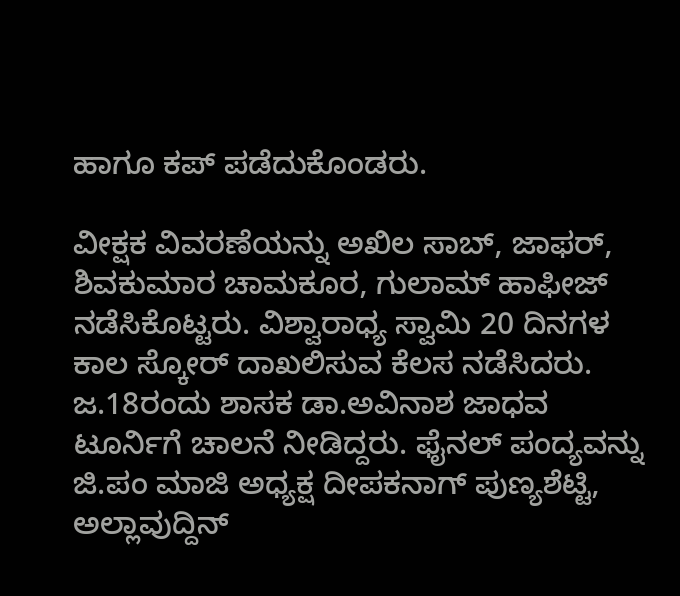ಹಾಗೂ ಕಪ್ ಪಡೆದುಕೊಂಡರು.

ವೀಕ್ಷಕ ವಿವರಣೆಯನ್ನು ಅಖಿಲ ಸಾಬ್, ಜಾಫರ್, ಶಿವಕುಮಾರ ಚಾಮಕೂರ, ಗುಲಾಮ್ ಹಾಫೀಜ್ ನಡೆಸಿಕೊಟ್ಟರು. ವಿಶ್ವಾರಾಧ್ಯ ಸ್ವಾಮಿ 20 ದಿನಗಳ ಕಾಲ ಸ್ಕೋರ್‌ ದಾಖಲಿಸುವ ಕೆಲಸ ನಡೆಸಿದರು. ಜ.18ರಂದು ಶಾಸಕ ಡಾ.ಅವಿನಾಶ ಜಾಧವ ಟೂರ್ನಿಗೆ ಚಾಲನೆ ನೀಡಿದ್ದರು. ಫೈನಲ್ ಪಂದ್ಯವನ್ನು ಜಿ.ಪಂ ಮಾಜಿ ಅಧ್ಯಕ್ಷ ದೀಪಕನಾಗ್ ಪುಣ್ಯಶೆಟ್ಟಿ, ಅಲ್ಲಾವುದ್ದಿನ್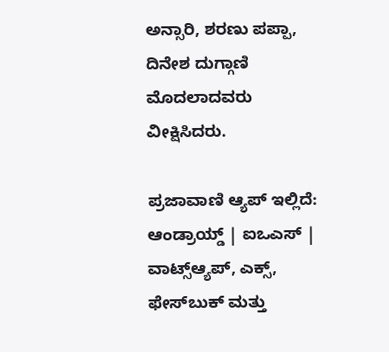ಅನ್ಸಾರಿ, ಶರಣು ಪಪ್ಪಾ, ದಿನೇಶ ದುಗ್ಗಾಣಿ ಮೊದಲಾದವರು ವೀಕ್ಷಿಸಿದರು.

ಪ್ರಜಾವಾಣಿ ಆ್ಯಪ್ ಇಲ್ಲಿದೆ: ಆಂಡ್ರಾಯ್ಡ್ | ಐಒಎಸ್ | ವಾಟ್ಸ್ಆ್ಯಪ್, ಎಕ್ಸ್, ಫೇಸ್‌ಬುಕ್ ಮತ್ತು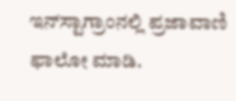ಇನ್‌ಸ್ಟಾಗ್ರಾಂನಲ್ಲಿ ಪ್ರಜಾವಾಣಿ ಫಾಲೋ ಮಾಡಿ.